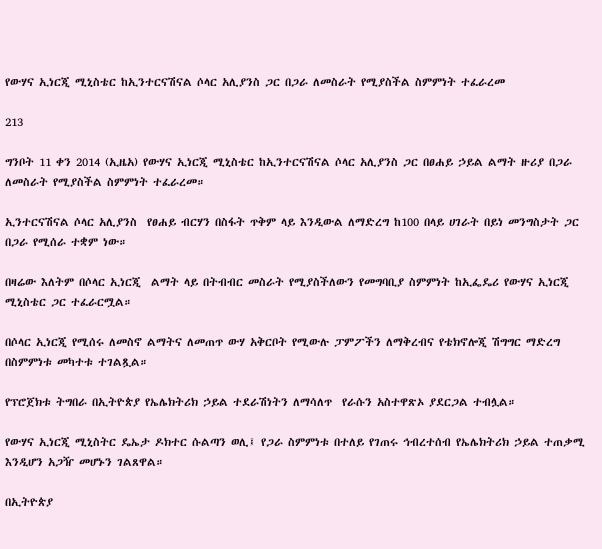የውሃና ኢነርጂ ሚኒስቴር ከኢንተርናሽናል ሶላር አሊያንስ ጋር በጋራ ለመስራት የሚያስችል ስምምነት ተፈራረመ

213

ግንቦት 11 ቀን 2014 (ኢዜአ) የውሃና ኢነርጂ ሚኒስቴር ከኢንተርናሽናል ሶላር አሊያንስ ጋር በፀሐይ ኃይል ልማት ዙሪያ በጋራ ለመስራት የሚያስችል ስምምነት ተፈራረመ።

ኢንተርናሽናል ሶላር አሊያንስ  የፀሐይ ብርሃን በስፋት ጥቅም ላይ እንዲውል ለማድረግ ከ100 በላይ ሀገራት በይነ መንግስታት ጋር  በጋራ የሚሰራ ተቋም ነው።

በዛሬው እለትም በሶላር ኢነርጂ  ልማት ላይ በትብብር መስራት የሚያስችለውን የመግባቢያ ስምምነት ከኢፌዴሪ የውሃና ኢነርጂ  ሚኒስቴር ጋር ተፈራርሟል።

በሶላር ኢነርጂ የሚሰሩ ለመስኖ ልማትና ለመጠጥ ውሃ አቅርቦት የሚውሉ ፓምፖችን ለማቅረብና የቴክኖሎጂ ሽግግር ማድረግ በስምምነቱ መካተቱ ተገልጿል።

የፕሮጀክቱ ትግበራ በኢትዮጵያ የኤሌክትሪክ ኃይል ተደራሽነትን ለማሳለጥ  የራሱን አስተዋጽኦ ያደርጋል ተብሏል።

የውሃና ኢነርጂ ሚኒስትር ዴኤታ ዶክተር ሱልጣን ወሊ፤ የጋራ ስምምነቱ በተለይ የገጠሩ ኅብረተሰብ የኤሌክትሪክ ኃይል ተጠቃሚ እንዲሆን አጋዥ መሆኑን ገልጸዋል።

በኢትዮጵያ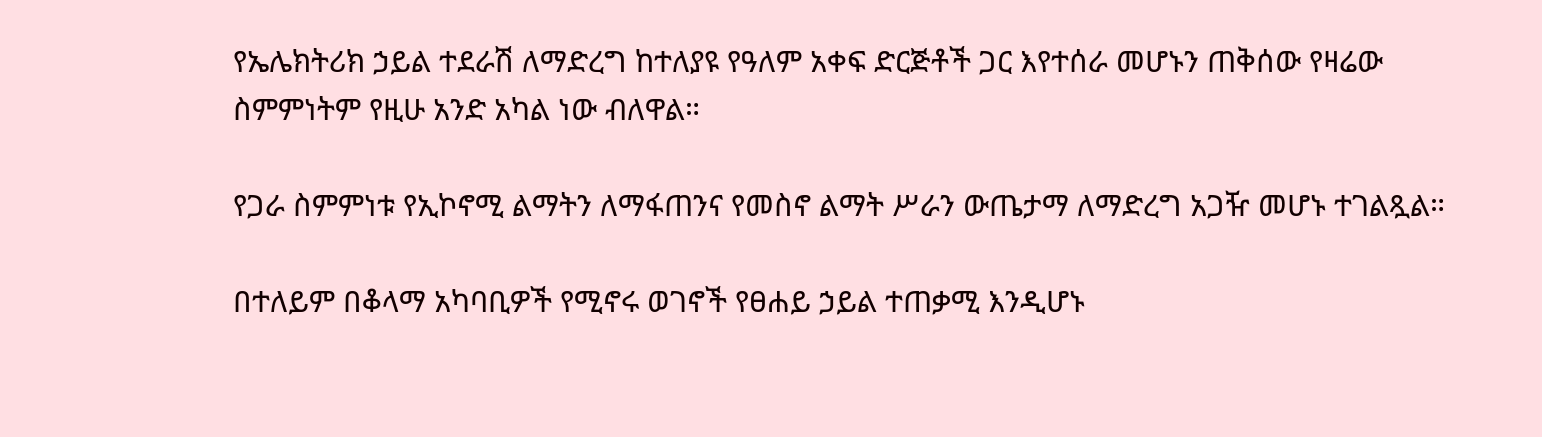የኤሌክትሪክ ኃይል ተደራሽ ለማድረግ ከተለያዩ የዓለም አቀፍ ድርጅቶች ጋር እየተሰራ መሆኑን ጠቅሰው የዛሬው ስምምነትም የዚሁ አንድ አካል ነው ብለዋል።

የጋራ ስምምነቱ የኢኮኖሚ ልማትን ለማፋጠንና የመስኖ ልማት ሥራን ውጤታማ ለማድረግ አጋዥ መሆኑ ተገልጿል።

በተለይም በቆላማ አካባቢዎች የሚኖሩ ወገኖች የፀሐይ ኃይል ተጠቃሚ እንዲሆኑ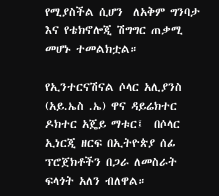የሚያስችል ሲሆን  ለአቅም ግንባታ እና የቴክኖሎጂ ሽግግር ጠቃሚ መሆኑ ተመልክቷል።

የኢንተርናሽናል ሶላር አሊያንስ  (አይ.ኤስ .ኤ) ዋና ዳይሬክተር ዶክተር አጄይ ማቱር፤  በሶላር ኢነርጂ ዘርፍ በኢትዮጵያ ሰፊ ፕሮጀክቶችን በጋራ ለመስራት ፍላጎት አለን ብለዋል።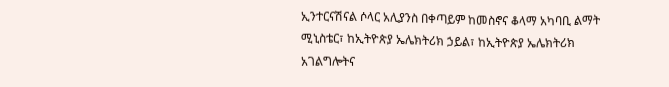ኢንተርናሽናል ሶላር አሊያንስ በቀጣይም ከመስኖና ቆላማ አካባቢ ልማት ሚኒስቴር፣ ከኢትዮጵያ ኤሌክትሪክ ኃይል፣ ከኢትዮጵያ ኤሌክትሪክ አገልግሎትና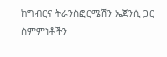ከግብርና ትራንስፎርሜሽን ኤጀንሲ ጋር ስምምነቶችን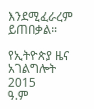እንደሚፈራረም ይጠበቃል።

የኢትዮጵያ ዜና አገልግሎት
2015
ዓ.ም